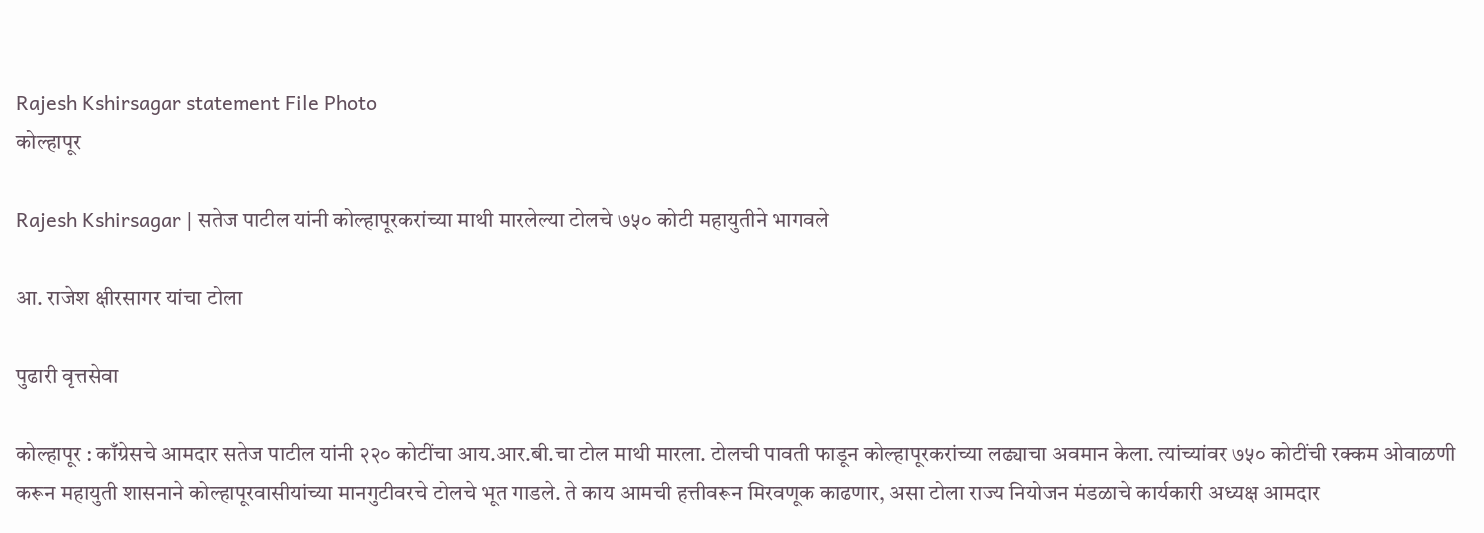Rajesh Kshirsagar statement File Photo
कोल्हापूर

Rajesh Kshirsagar | सतेज पाटील यांनी कोल्हापूरकरांच्या माथी मारलेल्या टोलचे ७५० कोटी महायुतीने भागवले

आ. राजेश क्षीरसागर यांचा टोला

पुढारी वृत्तसेवा

कोल्हापूर : काँग्रेसचे आमदार सतेज पाटील यांनी २२० कोटींचा आय.आर.बी.चा टोल माथी मारला. टोलची पावती फाडून कोल्हापूरकरांच्या लढ्याचा अवमान केला. त्यांच्यांवर ७५० कोटींची रक्कम ओवाळणी करून महायुती शासनाने कोल्हापूरवासीयांच्या मानगुटीवरचे टोलचे भूत गाडले. ते काय आमची हत्तीवरून मिरवणूक काढणार, असा टोला राज्य नियोजन मंडळाचे कार्यकारी अध्यक्ष आमदार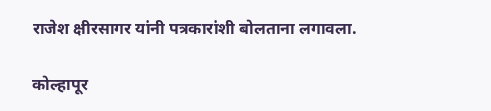राजेश क्षीरसागर यांनी पत्रकारांशी बोलताना लगावला.

कोल्हापूर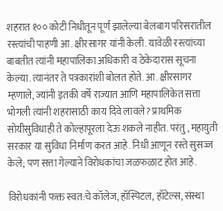शहरात १०० कोटी निधीतून पूर्ण झालेल्या बेलबाग परिसरातील रस्त्यांची पाहणी आ. क्षीरसागर यांनी केली. यावेळी रस्त्यांच्या बाबतीत त्यांनी महापालिका अधिकारी व ठेकेदारास सूचना केल्या. त्यानंतर ते पत्रकारांशी बोलत होते. आ. क्षीरसागर म्हणाले, ज्यांनी इतकी वर्षे राज्यात आणि महापालिकेत सत्ता भोगली त्यांनी शहरासाठी काय दिवे लावले? प्राथमिक सोयीसुविधाही ते कोल्हापूरला देऊ शकले नाहीत. परंतु, महायुती सरकार या सुविधा निर्माण करत आहे. निधी आणून रस्ते सुसज्ज केले; पण सत्ता गेल्याने विरोधकांचा जळफळाट होत आहे.

विरोधकांनी फक्त स्वत:चे कॉलेज, हॉस्पिटल, हॉटेल्स, संस्था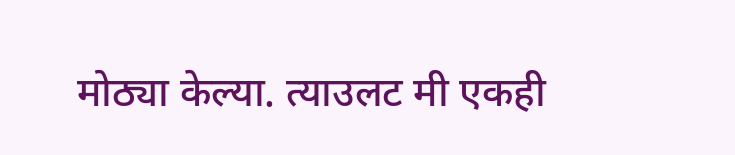मोठ्या केल्या. त्याउलट मी एकही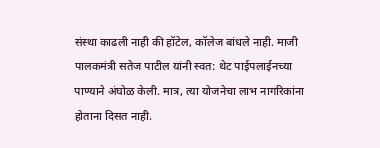संस्था काढली नाही की हॉटेल, कॉलेज बांधले नाही. माजी पालकमंत्री सतेज पाटील यांनी स्वत: थेट पाईपलाईनच्या पाण्याने अंघोळ केली. मात्र, त्या योजनेचा लाभ नागरिकांना होताना दिसत नाही.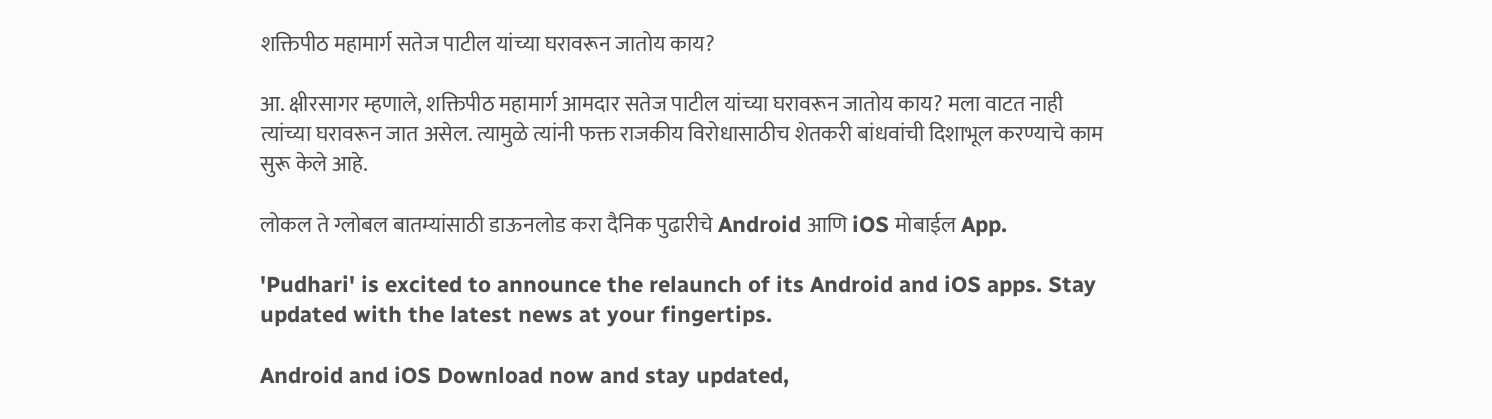शक्तिपीठ महामार्ग सतेज पाटील यांच्या घरावरून जातोय काय?

आ. क्षीरसागर म्हणाले, शक्तिपीठ महामार्ग आमदार सतेज पाटील यांच्या घरावरून जातोय काय? मला वाटत नाही त्यांच्या घरावरून जात असेल. त्यामुळे त्यांनी फक्त राजकीय विरोधासाठीच शेतकरी बांधवांची दिशाभूल करण्याचे काम सुरू केले आहे.

लोकल ते ग्लोबल बातम्यांसाठी डाऊनलोड करा दैनिक पुढारीचे Android आणि iOS मोबाईल App.

'Pudhari' is excited to announce the relaunch of its Android and iOS apps. Stay updated with the latest news at your fingertips.

Android and iOS Download now and stay updated,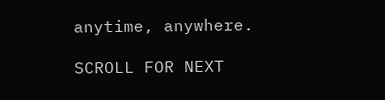anytime, anywhere.

SCROLL FOR NEXT